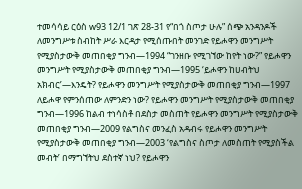ተመሳሳይ ርዕስ w93 12/1 ገጽ 28-31 የ“በጎ ስጦታ ሁሉ” ሰጭ አንዳንዶች ለመንግሥቱ ስብከት ሥራ እርዳታ የሚሰጡበት መንገድ የይሖዋን መንግሥት የሚያስታውቅ መጠበቂያ ግንብ—1994 “ገንዘቡ የሚገኘው ከየት ነው?” የይሖዋን መንግሥት የሚያስታውቅ መጠበቂያ ግንብ—1995 ‘ይሖዋን ከሀብትህ አክብር’—እንዴት? የይሖዋን መንግሥት የሚያስታውቅ መጠበቂያ ግንብ—1997 ለይሖዋ የምንሰጠው ለምንድን ነው? የይሖዋን መንግሥት የሚያስታውቅ መጠበቂያ ግንብ—1996 ከልብ ተነሳስቶ በደስታ መስጠት የይሖዋን መንግሥት የሚያስታውቅ መጠበቂያ ግንብ—2009 የልግስና መንፈስ አዳብሩ የይሖዋን መንግሥት የሚያስታውቅ መጠበቂያ ግንብ—2003 ‘የልግስና ስጦታ ለመስጠት የሚያስችል መብት’ በማግኘትህ ደስተኛ ነህ? የይሖዋን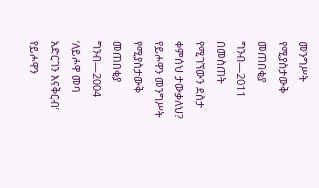መንግሥት የሚያስታውቅ መጠበቂያ ግንብ—2011 በመስጠት የሚገኘውን ደስታ ቀምሰህ ታውቃለህ? የይሖዋን መንግሥት የሚያስታውቅ መጠበቂያ ግንብ—2004 ‘ለይሖዋ መባ አድርገን እናቅርብ’ የይሖዋን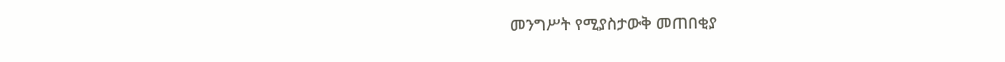መንግሥት የሚያስታውቅ መጠበቂያ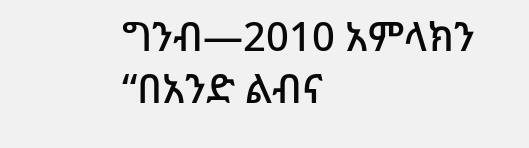ግንብ—2010 አምላክን “በአንድ ልብና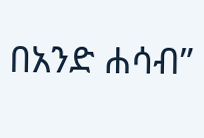በአንድ ሐሳብ”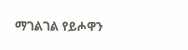ማገልገል የይሖዋን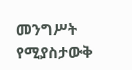መንግሥት የሚያስታውቅ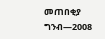መጠበቂያ ግንብ—2008